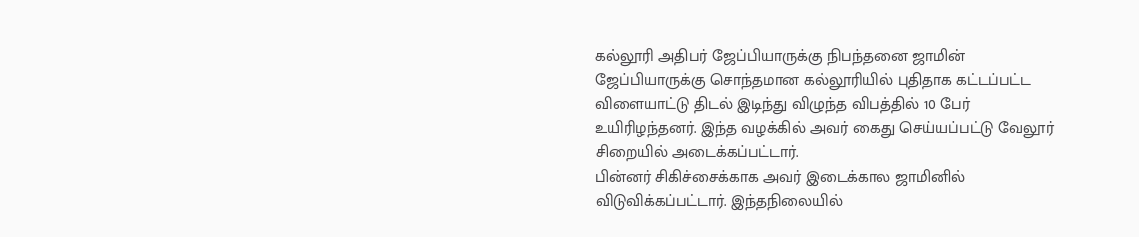கல்லூரி அதிபர் ஜேப்பியாருக்கு நிபந்தனை ஜாமின்
ஜேப்பியாருக்கு சொந்தமான கல்லூரியில் புதிதாக கட்டப்பட்ட விளையாட்டு திடல் இடிந்து விழுந்த விபத்தில் 10 பேர் உயிரிழந்தனர். இந்த வழக்கில் அவர் கைது செய்யப்பட்டு வேலூர் சிறையில் அடைக்கப்பட்டார்.
பின்னர் சிகிச்சைக்காக அவர் இடைக்கால ஜாமினில் விடுவிக்கப்பட்டார். இந்தநிலையில்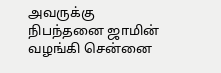அவருக்கு நிபந்தனை ஜாமின் வழங்கி சென்னை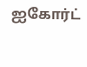ஐகோர்ட்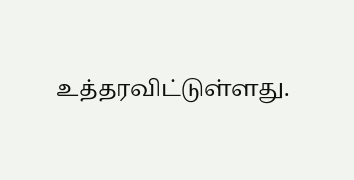உத்தரவிட்டுள்ளது.